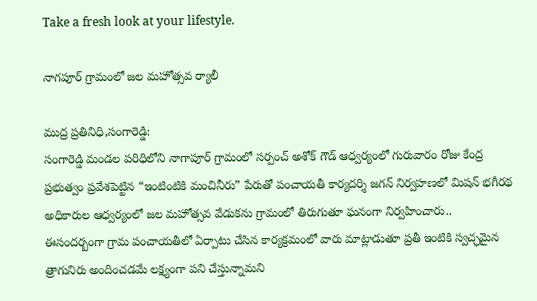Take a fresh look at your lifestyle.

నాగపూర్ గ్రామంలో జల మహోత్సవ ర్యాలీ

ముద్ర ప్రతినిధి,సంగారెడ్డి:
సంగారెడ్డి మండల పరిధిలోని నాగాపూర్ గ్రామంలో సర్పంచ్ అశోక్ గౌడ్ ఆధ్వర్యంలో గురువారం రోజు కేంద్ర ప్రభుత్వం ప్రవేశపెట్టిన “ఇంటింటికి మంచినీరు” పేరుతో పంచాయతీ కార్యదర్శి జగన్ నిర్వహణలో మిషన్ భగీరథ అధికారుల ఆధ్వర్యంలో జల మహోత్సవ వేడుకను గ్రామంలో తిరుగుతూ ఘనంగా నిర్వహించారు..
ఈసందర్బంగా గ్రామ పంచాయతీలో ఏర్పాటు చేసిన కార్యక్రమంలో వారు మాట్లాడుతూ ప్రతీ ఇంటికి స్వచ్ఛమైన త్రాగునిరు అందించడమే లక్ష్యంగా పని చేస్తున్నామని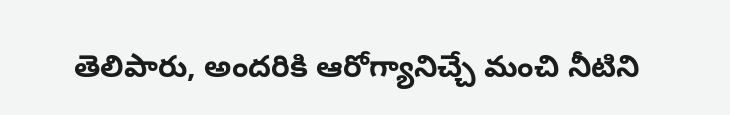తెలిపారు, అందరికి ఆరోగ్యానిచ్చే మంచి నీటిని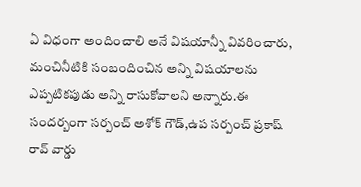ఏ విధంగా అందించాలి అనే విషయాన్నీ వివరించారు, మంచినీటికి సంబందించిన అన్ని విషయాలను ఎప్పటికపుడు అన్ని రాసుకోవాలని అన్నారు.ఈ సందర్బంగా సర్పంచ్ అశోక్ గౌడ్,ఉప సర్పంచ్ ప్రకాష్ రావ్ వార్డు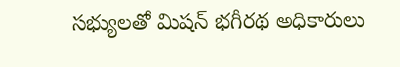సభ్యులతో మిషన్ భగీరథ అధికారులు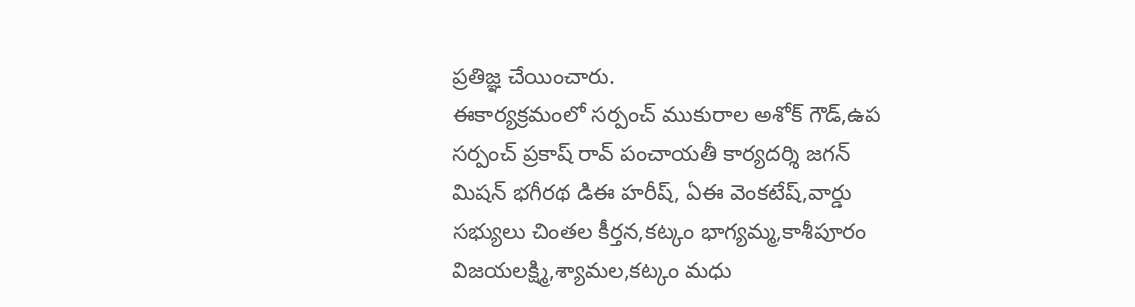ప్రతిజ్ఞ చేయించారు.
ఈకార్యక్రమంలో సర్పంచ్ ముకురాల అశోక్ గౌడ్,ఉప సర్పంచ్ ప్రకాష్ రావ్ పంచాయతీ కార్యదర్శి జగన్
మిషన్ భగీరథ డిఈ హరీష్, ఏఈ వెంకటేష్,వార్డు సభ్యులు చింతల కీర్తన,కట్కం భాగ్యమ్మ,కాశీపూరం విజయలక్ష్మి,శ్యామల,కట్కం మధు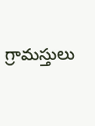గ్రామస్తులు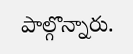పాల్గొన్నారు.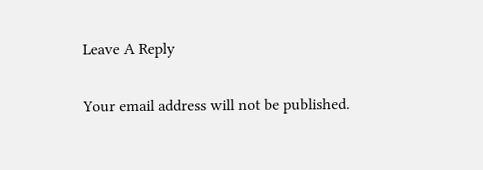Leave A Reply

Your email address will not be published.